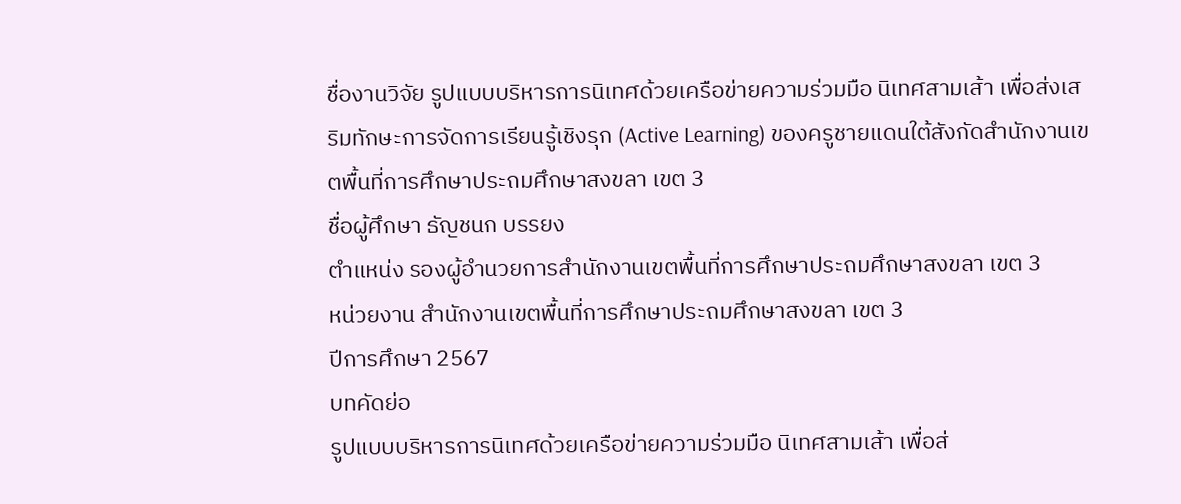ชื่องานวิจัย รูปแบบบริหารการนิเทศด้วยเครือข่ายความร่วมมือ นิเทศสามเส้า เพื่อส่งเสริมทักษะการจัดการเรียนรู้เชิงรุก (Active Learning) ของครูชายแดนใต้สังกัดสำนักงานเขตพื้นที่การศึกษาประถมศึกษาสงขลา เขต 3
ชื่อผู้ศึกษา ธัญชนก บรรยง
ตำแหน่ง รองผู้อำนวยการสำนักงานเขตพื้นที่การศึกษาประถมศึกษาสงขลา เขต 3
หน่วยงาน สำนักงานเขตพื้นที่การศึกษาประถมศึกษาสงขลา เขต 3
ปีการศึกษา 2567
บทคัดย่อ
รูปแบบบริหารการนิเทศด้วยเครือข่ายความร่วมมือ นิเทศสามเส้า เพื่อส่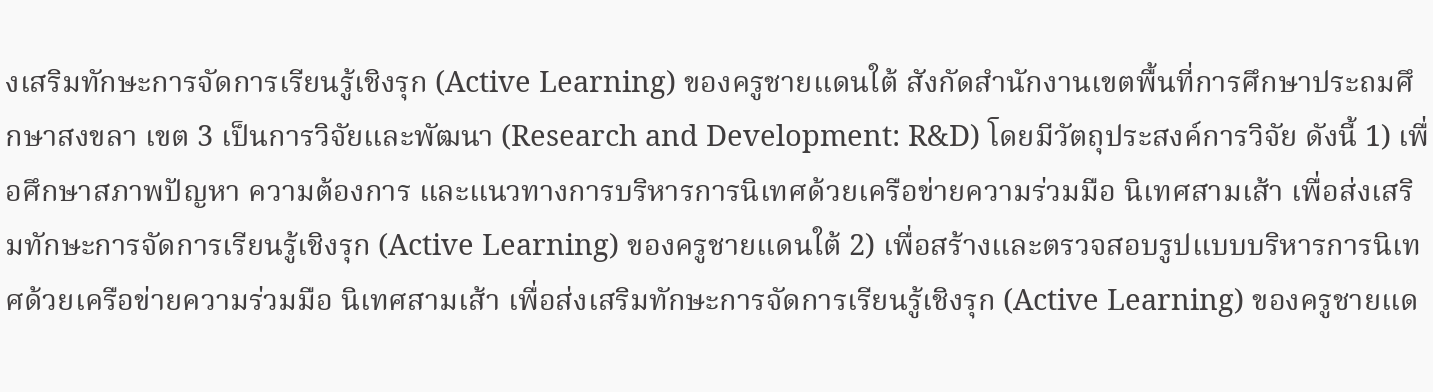งเสริมทักษะการจัดการเรียนรู้เชิงรุก (Active Learning) ของครูชายแดนใต้ สังกัดสำนักงานเขตพื้นที่การศึกษาประถมศึกษาสงขลา เขต 3 เป็นการวิจัยและพัฒนา (Research and Development: R&D) โดยมีวัตถุประสงค์การวิจัย ดังนี้ 1) เพื่อศึกษาสภาพปัญหา ความต้องการ และแนวทางการบริหารการนิเทศด้วยเครือข่ายความร่วมมือ นิเทศสามเส้า เพื่อส่งเสริมทักษะการจัดการเรียนรู้เชิงรุก (Active Learning) ของครูชายแดนใต้ 2) เพื่อสร้างและตรวจสอบรูปแบบบริหารการนิเทศด้วยเครือข่ายความร่วมมือ นิเทศสามเส้า เพื่อส่งเสริมทักษะการจัดการเรียนรู้เชิงรุก (Active Learning) ของครูชายแด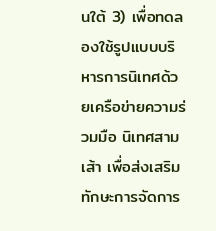นใต้ 3) เพื่อทดลองใช้รูปแบบบริหารการนิเทศด้วยเครือข่ายความร่วมมือ นิเทศสามเส้า เพื่อส่งเสริมทักษะการจัดการ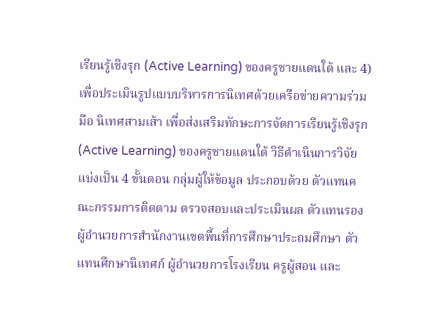เรียนรู้เชิงรุก (Active Learning) ของครูชายแดนใต้ และ 4) เพื่อประเมินรูปแบบบริหารการนิเทศด้วยเครือข่ายความร่วมมือ นิเทศสามเส้า เพื่อส่งเสริมทักษะการจัดการเรียนรู้เชิงรุก (Active Learning) ของครูชายแดนใต้ วิธีดำเนินการวิจัย แบ่งเป็น 4 ขั้นตอน กลุ่มผู้ให้ข้อมูล ประกอบด้วย ตัวแทนคณะกรรมการติดตาม ตรวจสอบและประเมินผล ตัวแทนรองผู้อำนวยการสำนักงานเขตพื้นที่การศึกษาประถมศึกษา ตัวแทนศึกษานิเทศก์ ผู้อำนวยการโรงเรียน ครูผู้สอน และ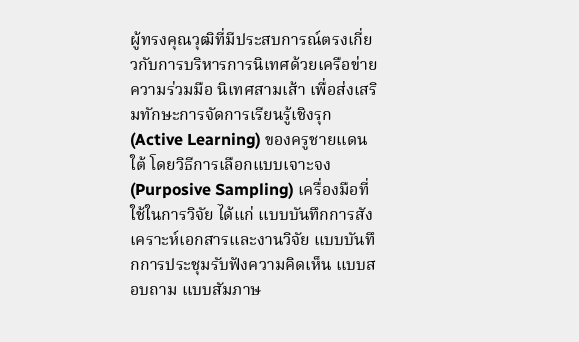ผู้ทรงคุณวุฒิที่มีประสบการณ์ตรงเกี่ยวกับการบริหารการนิเทศด้วยเครือข่ายความร่วมมือ นิเทศสามเส้า เพื่อส่งเสริมทักษะการจัดการเรียนรู้เชิงรุก (Active Learning) ของครูชายแดนใต้ โดยวิธีการเลือกแบบเจาะจง (Purposive Sampling) เครื่องมือที่ใช้ในการวิจัย ได้แก่ แบบบันทึกการสังเคราะห์เอกสารและงานวิจัย แบบบันทึกการประชุมรับฟังความคิดเห็น แบบสอบถาม แบบสัมภาษ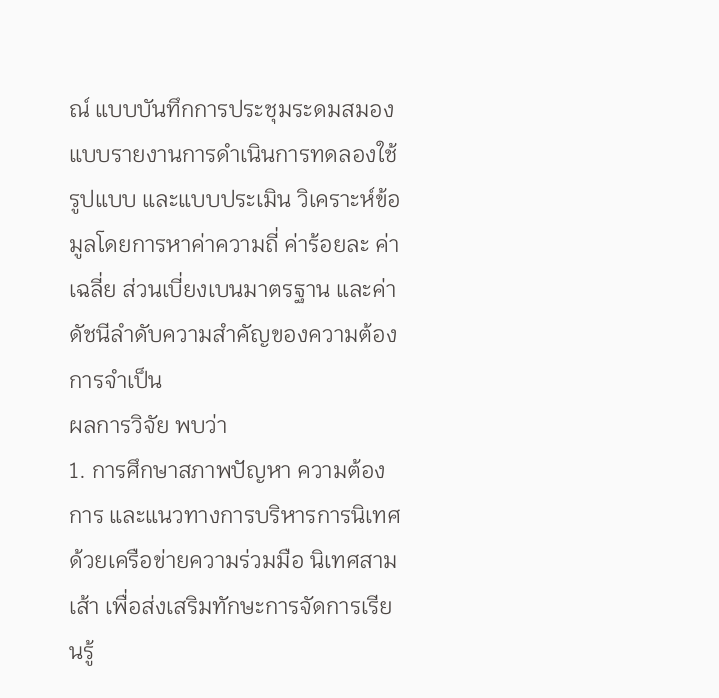ณ์ แบบบันทึกการประชุมระดมสมอง แบบรายงานการดำเนินการทดลองใช้รูปแบบ และแบบประเมิน วิเคราะห์ข้อมูลโดยการหาค่าความถี่ ค่าร้อยละ ค่าเฉลี่ย ส่วนเบี่ยงเบนมาตรฐาน และค่าดัชนีลำดับความสำคัญของความต้องการจำเป็น
ผลการวิจัย พบว่า
1. การศึกษาสภาพปัญหา ความต้องการ และแนวทางการบริหารการนิเทศด้วยเครือข่ายความร่วมมือ นิเทศสามเส้า เพื่อส่งเสริมทักษะการจัดการเรียนรู้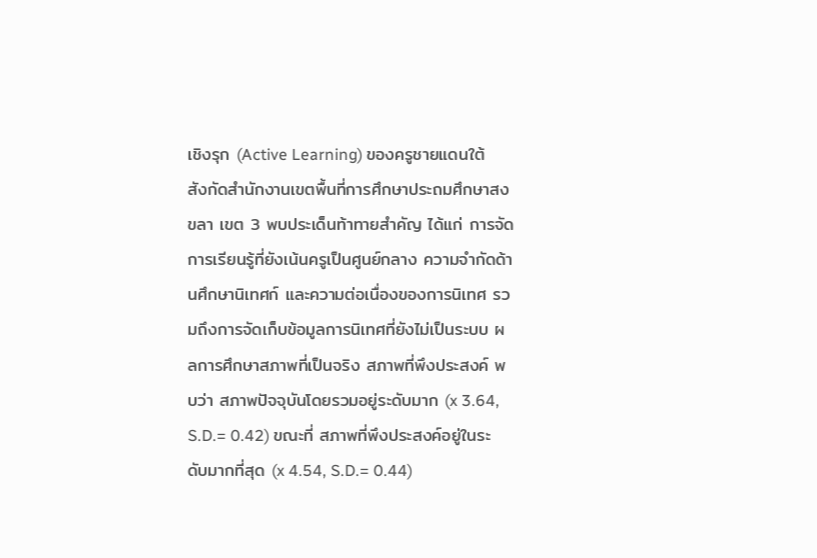เชิงรุก (Active Learning) ของครูชายแดนใต้ สังกัดสำนักงานเขตพื้นที่การศึกษาประถมศึกษาสงขลา เขต 3 พบประเด็นท้าทายสำคัญ ได้แก่ การจัดการเรียนรู้ที่ยังเน้นครูเป็นศูนย์กลาง ความจำกัดด้านศึกษานิเทศก์ และความต่อเนื่องของการนิเทศ รวมถึงการจัดเก็บข้อมูลการนิเทศที่ยังไม่เป็นระบบ ผลการศึกษาสภาพที่เป็นจริง สภาพที่พึงประสงค์ พบว่า สภาพปัจจุบันโดยรวมอยู่ระดับมาก (x 3.64, S.D.= 0.42) ขณะที่ สภาพที่พึงประสงค์อยู่ในระดับมากที่สุด (x 4.54, S.D.= 0.44)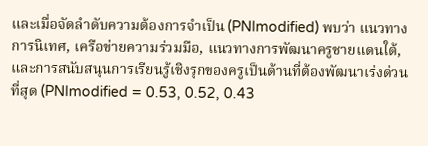และเมื่อจัดลำดับความต้องการจำเป็น (PNImodified) พบว่า แนวทางการนิเทศ, เครือข่ายความร่วมมือ, แนวทางการพัฒนาครูชายแดนใต้, และการสนับสนุนการเรียนรู้เชิงรุกของครูเป็นด้านที่ต้องพัฒนาเร่งด่วนที่สุด (PNImodified = 0.53, 0.52, 0.43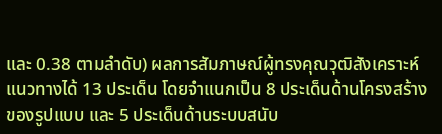และ 0.38 ตามลำดับ) ผลการสัมภาษณ์ผู้ทรงคุณวุฒิสังเคราะห์แนวทางได้ 13 ประเด็น โดยจำแนกเป็น 8 ประเด็นด้านโครงสร้างของรูปแบบ และ 5 ประเด็นด้านระบบสนับ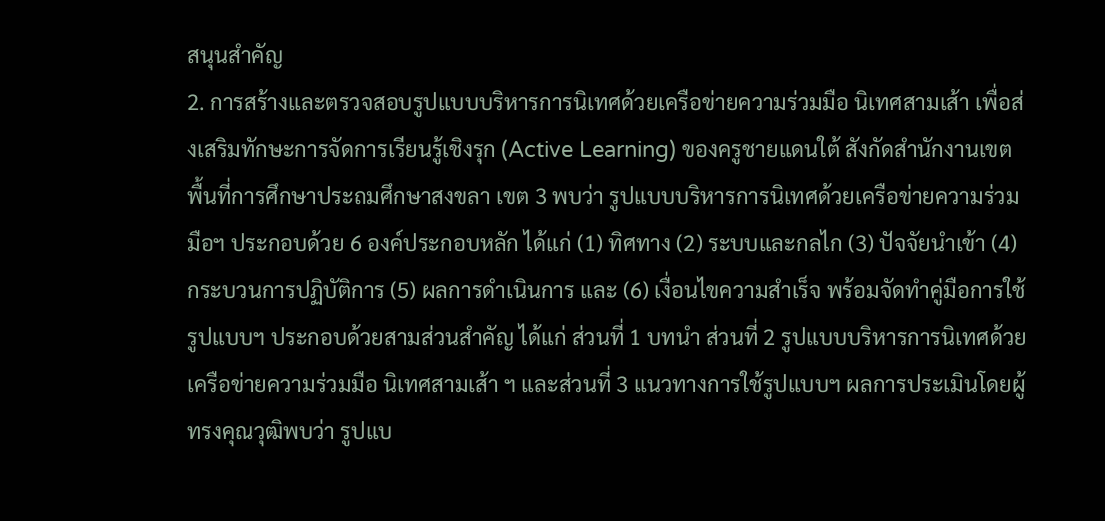สนุนสำคัญ
2. การสร้างและตรวจสอบรูปแบบบริหารการนิเทศด้วยเครือข่ายความร่วมมือ นิเทศสามเส้า เพื่อส่งเสริมทักษะการจัดการเรียนรู้เชิงรุก (Active Learning) ของครูชายแดนใต้ สังกัดสำนักงานเขตพื้นที่การศึกษาประถมศึกษาสงขลา เขต 3 พบว่า รูปแบบบริหารการนิเทศด้วยเครือข่ายความร่วมมือฯ ประกอบด้วย 6 องค์ประกอบหลัก ได้แก่ (1) ทิศทาง (2) ระบบและกลไก (3) ปัจจัยนำเข้า (4) กระบวนการปฏิบัติการ (5) ผลการดำเนินการ และ (6) เงื่อนไขความสำเร็จ พร้อมจัดทำคู่มือการใช้รูปแบบฯ ประกอบด้วยสามส่วนสำคัญ ได้แก่ ส่วนที่ 1 บทนำ ส่วนที่ 2 รูปแบบบริหารการนิเทศด้วยเครือข่ายความร่วมมือ นิเทศสามเส้า ฯ และส่วนที่ 3 แนวทางการใช้รูปแบบฯ ผลการประเมินโดยผู้ทรงคุณวุฒิพบว่า รูปแบ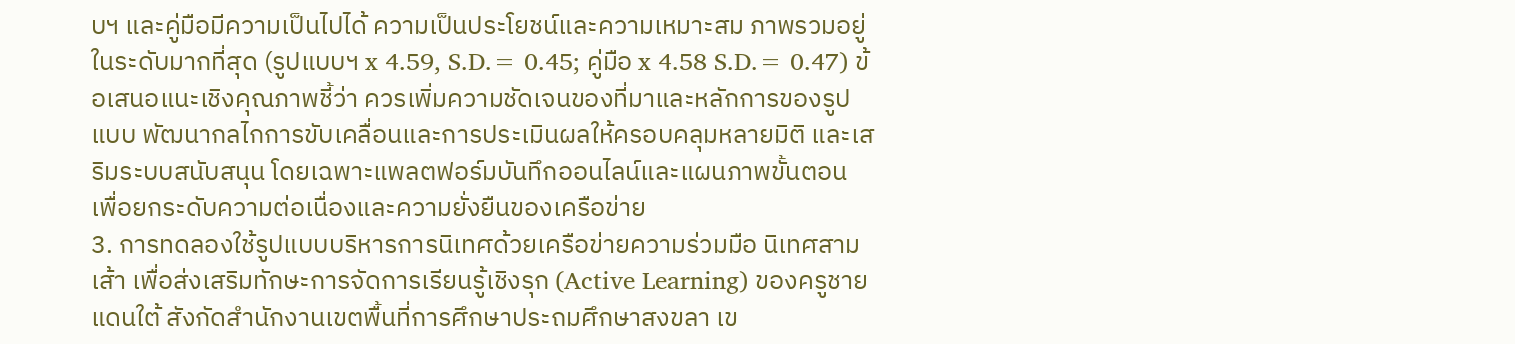บฯ และคู่มือมีความเป็นไปได้ ความเป็นประโยชน์และความเหมาะสม ภาพรวมอยู่ในระดับมากที่สุด (รูปแบบฯ x 4.59, S.D.= 0.45; คู่มือ x 4.58 S.D.= 0.47) ข้อเสนอแนะเชิงคุณภาพชี้ว่า ควรเพิ่มความชัดเจนของที่มาและหลักการของรูปแบบ พัฒนากลไกการขับเคลื่อนและการประเมินผลให้ครอบคลุมหลายมิติ และเสริมระบบสนับสนุน โดยเฉพาะแพลตฟอร์มบันทึกออนไลน์และแผนภาพขั้นตอน เพื่อยกระดับความต่อเนื่องและความยั่งยืนของเครือข่าย
3. การทดลองใช้รูปแบบบริหารการนิเทศด้วยเครือข่ายความร่วมมือ นิเทศสามเส้า เพื่อส่งเสริมทักษะการจัดการเรียนรู้เชิงรุก (Active Learning) ของครูชายแดนใต้ สังกัดสำนักงานเขตพื้นที่การศึกษาประถมศึกษาสงขลา เข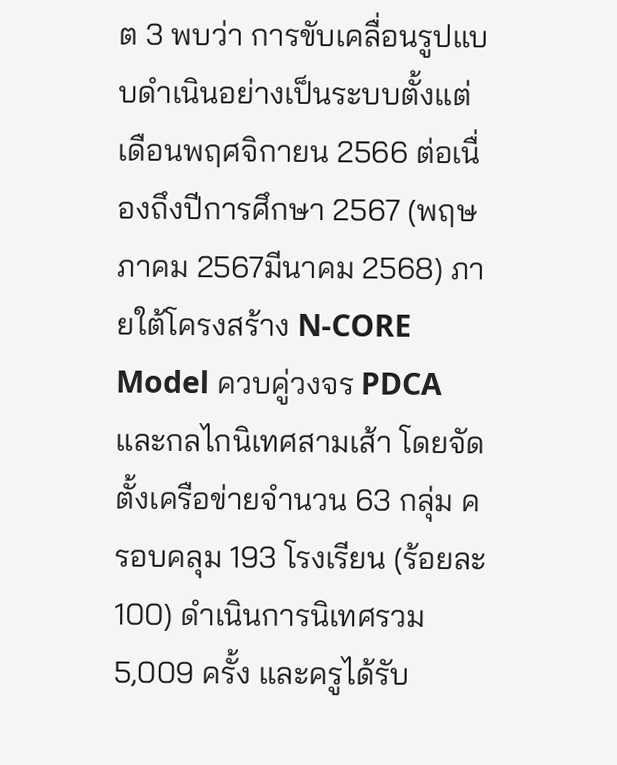ต 3 พบว่า การขับเคลื่อนรูปแบบดำเนินอย่างเป็นระบบตั้งแต่เดือนพฤศจิกายน 2566 ต่อเนื่องถึงปีการศึกษา 2567 (พฤษภาคม 2567มีนาคม 2568) ภายใต้โครงสร้าง N-CORE Model ควบคู่วงจร PDCA และกลไกนิเทศสามเส้า โดยจัดตั้งเครือข่ายจำนวน 63 กลุ่ม ครอบคลุม 193 โรงเรียน (ร้อยละ 100) ดำเนินการนิเทศรวม 5,009 ครั้ง และครูได้รับ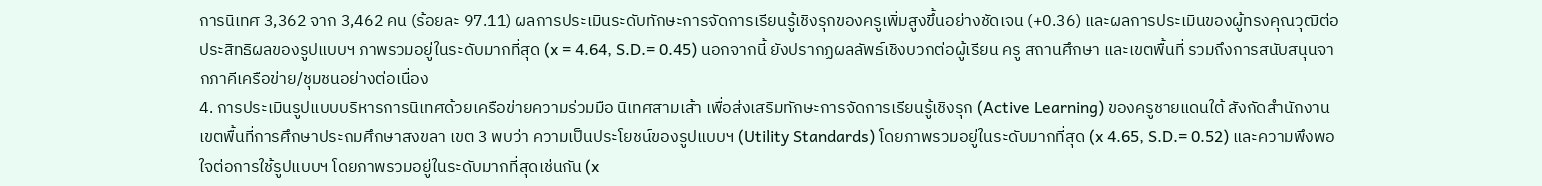การนิเทศ 3,362 จาก 3,462 คน (ร้อยละ 97.11) ผลการประเมินระดับทักษะการจัดการเรียนรู้เชิงรุกของครูเพิ่มสูงขึ้นอย่างชัดเจน (+0.36) และผลการประเมินของผู้ทรงคุณวุฒิต่อประสิทธิผลของรูปแบบฯ ภาพรวมอยู่ในระดับมากที่สุด (x = 4.64, S.D.= 0.45) นอกจากนี้ ยังปรากฏผลลัพธ์เชิงบวกต่อผู้เรียน ครู สถานศึกษา และเขตพื้นที่ รวมถึงการสนับสนุนจากภาคีเครือข่าย/ชุมชนอย่างต่อเนื่อง
4. การประเมินรูปแบบบริหารการนิเทศด้วยเครือข่ายความร่วมมือ นิเทศสามเส้า เพื่อส่งเสริมทักษะการจัดการเรียนรู้เชิงรุก (Active Learning) ของครูชายแดนใต้ สังกัดสำนักงานเขตพื้นที่การศึกษาประถมศึกษาสงขลา เขต 3 พบว่า ความเป็นประโยชน์ของรูปแบบฯ (Utility Standards) โดยภาพรวมอยู่ในระดับมากที่สุด (x 4.65, S.D.= 0.52) และความพึงพอใจต่อการใช้รูปแบบฯ โดยภาพรวมอยู่ในระดับมากที่สุดเช่นกัน (x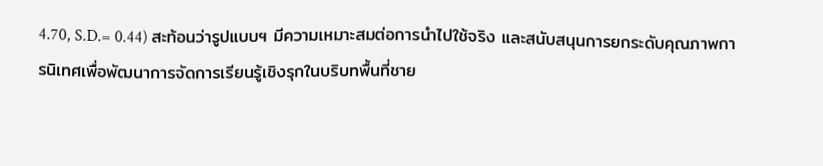4.70, S.D.= 0.44) สะท้อนว่ารูปแบบฯ มีความเหมาะสมต่อการนำไปใช้จริง และสนับสนุนการยกระดับคุณภาพการนิเทศเพื่อพัฒนาการจัดการเรียนรู้เชิงรุกในบริบทพื้นที่ชาย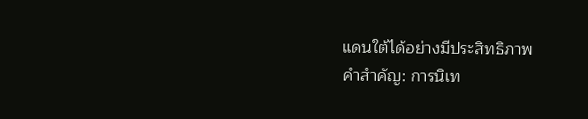แดนใต้ได้อย่างมีประสิทธิภาพ
คำสำคัญ: การนิเท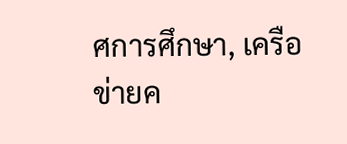ศการศึกษา, เครือข่ายค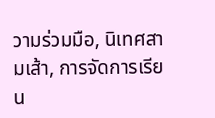วามร่วมมือ, นิเทศสามเส้า, การจัดการเรียน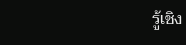รู้เชิง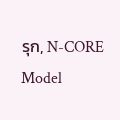รุก, N-CORE Model